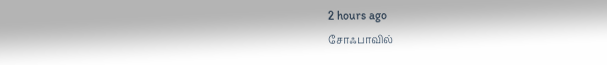2 hours ago
சோஃபாவில்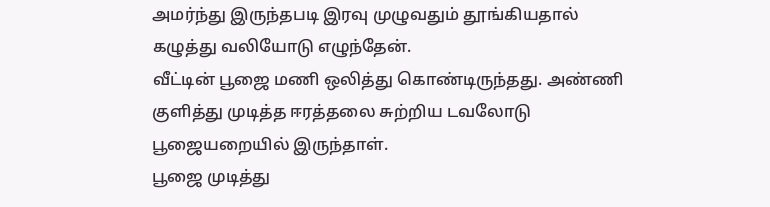அமர்ந்து இருந்தபடி இரவு முழுவதும் தூங்கியதால் கழுத்து வலியோடு எழுந்தேன்.
வீட்டின் பூஜை மணி ஒலித்து கொண்டிருந்தது. அண்ணி குளித்து முடித்த ஈரத்தலை சுற்றிய டவலோடு பூஜையறையில் இருந்தாள்.
பூஜை முடித்து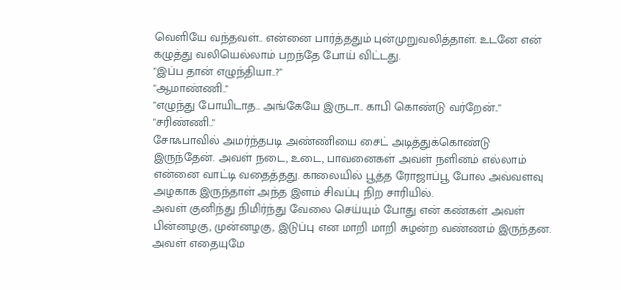வெளியே வந்தவள்.. என்னை பார்த்ததும் புன்முறுவலித்தாள். உடனே என் கழுத்து வலியெல்லாம் பறந்தே போய் விட்டது.
"இப்ப தான் எழுந்தியா..?"
"ஆமாண்ணி.."
"எழுந்து போயிடாத.. அங்கேயே இருடா.. காபி கொண்டு வர்றேன்.."
"சரிண்ணி.."
சோஃபாவில் அமர்ந்தபடி அண்ணியை சைட் அடித்துக்கொண்டு இருந்தேன். அவள் நடை, உடை, பாவனைகள் அவள் நளினம் எல்லாம் என்னை வாட்டி வதைத்தது. காலையில் பூத்த ரோஜாப்பூ போல அவ்வளவு அழகாக இருந்தாள் அந்த இளம் சிவப்பு நிற சாரியில்.
அவள் குனிந்து நிமிர்ந்து வேலை செய்யும் போது என் கண்கள் அவள் பின்னழகு, முன்னழகு, இடுப்பு என மாறி மாறி சுழன்ற வண்ணம் இருந்தன. அவள் எதையுமே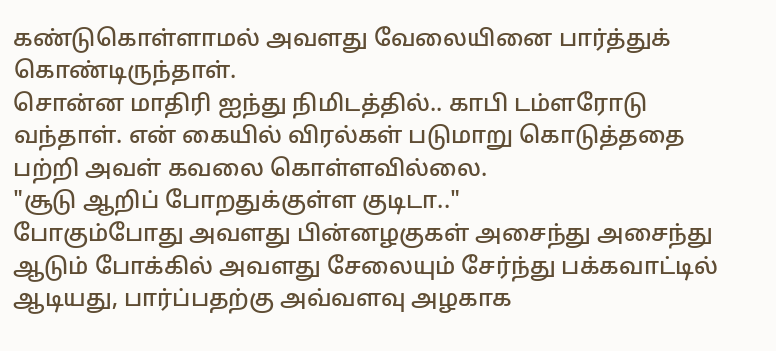கண்டுகொள்ளாமல் அவளது வேலையினை பார்த்துக் கொண்டிருந்தாள்.
சொன்ன மாதிரி ஐந்து நிமிடத்தில்.. காபி டம்ளரோடு வந்தாள். என் கையில் விரல்கள் படுமாறு கொடுத்ததை பற்றி அவள் கவலை கொள்ளவில்லை.
"சூடு ஆறிப் போறதுக்குள்ள குடிடா.."
போகும்போது அவளது பின்னழகுகள் அசைந்து அசைந்து ஆடும் போக்கில் அவளது சேலையும் சேர்ந்து பக்கவாட்டில் ஆடியது, பார்ப்பதற்கு அவ்வளவு அழகாக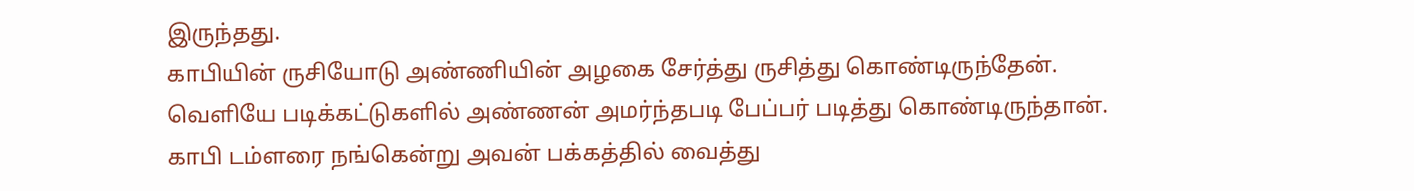இருந்தது.
காபியின் ருசியோடு அண்ணியின் அழகை சேர்த்து ருசித்து கொண்டிருந்தேன்.
வெளியே படிக்கட்டுகளில் அண்ணன் அமர்ந்தபடி பேப்பர் படித்து கொண்டிருந்தான்.
காபி டம்ளரை நங்கென்று அவன் பக்கத்தில் வைத்து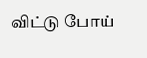விட்டு போய்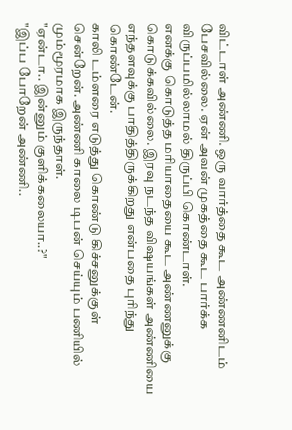விட்டாள் அண்ணி. ஒரு வார்த்தை கூட அண்ணனிடம் பேசவில்லை. ஏன் அவன் முகத்தை கூட பார்க்க விருப்பமில்லாமல் திருப்பி கொண்டாள்.
எனக்கு கொடுத்த மரியாதையை கூட அண்ணனுக்கு கொடுக்கவில்லை. இரவு நடந்த விஷயங்கள் அண்ணியை எந்தளவுக்கு பாதித்திருக்கிறது என்பதை புரிந்து கொண்டேன்.
காலி டம்ளரை எடுத்து கொண்டு கிச்சனுக்குள் சென்றேன். அண்ணி காலை டிபன் செய்யும் பணியில் மும்மூரமாக இருந்தாள்.
"ஏன்டா.. இன்னும் குளிக்கலையா..?"
"இப்ப போறேன் அண்ணி..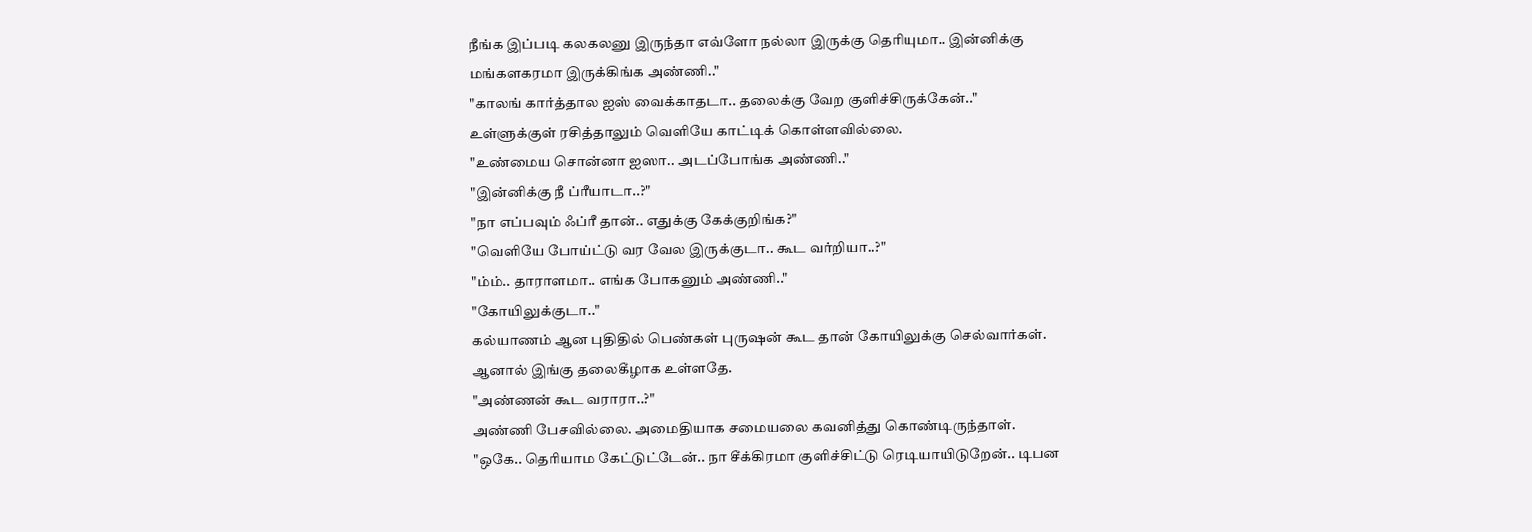நீங்க இப்படி கலகலனு இருந்தா எவ்ளோ நல்லா இருக்கு தெரியுமா.. இன்னிக்கு மங்களகரமா இருக்கிங்க அண்ணி.."
"காலங் கார்த்தால ஐஸ் வைக்காதடா.. தலைக்கு வேற குளிச்சிருக்கேன்.."
உள்ளுக்குள் ரசித்தாலும் வெளியே காட்டிக் கொள்ளவில்லை.
"உண்மைய சொன்னா ஐஸா.. அடப்போங்க அண்ணி.."
"இன்னிக்கு நீ ப்ரீயாடா..?"
"நா எப்பவும் ஃப்ரீ தான்.. எதுக்கு கேக்குறிங்க?"
"வெளியே போய்ட்டு வர வேல இருக்குடா.. கூட வர்றியா..?"
"ம்ம்.. தாராளமா.. எங்க போகனும் அண்ணி.."
"கோயிலுக்குடா.."
கல்யாணம் ஆன புதிதில் பெண்கள் புருஷன் கூட தான் கோயிலுக்கு செல்வார்கள். ஆனால் இங்கு தலைகீழாக உள்ளதே.
"அண்ணன் கூட வராரா..?"
அண்ணி பேசவில்லை. அமைதியாக சமையலை கவனித்து கொண்டிருந்தாள்.
"ஒகே.. தெரியாம கேட்டுட்டேன்.. நா சீக்கிரமா குளிச்சிட்டு ரெடியாயிடுறேன்.. டிபன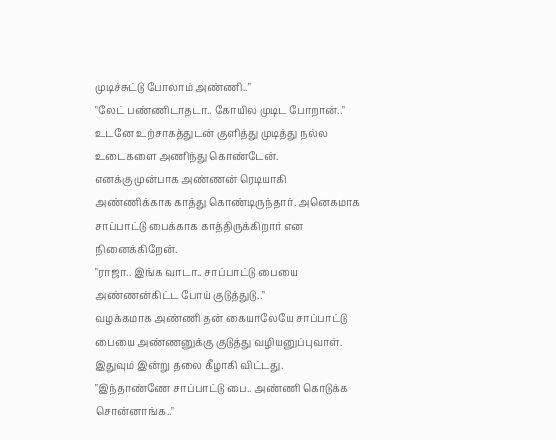முடிச்சுட்டு போலாம் அண்ணி.."
"லேட் பண்ணிடாதடா.. கோயில முடிட போறான்.."
உடனே உற்சாகத்துடன் குளித்து முடித்து நல்ல உடைகளை அணிந்து கொண்டேன்.
எனக்கு முன்பாக அண்ணன் ரெடியாகி அண்ணிக்காக காத்து கொண்டிருந்தார். அனெகமாக சாப்பாட்டு பைக்காக காத்திருக்கிறார் என நினைக்கிறேன்.
"ராஜா.. இங்க வாடா.. சாப்பாட்டு பையை அண்ணன்கிட்ட போய் குடுத்துடு.."
வழக்கமாக அண்ணி தன் கையாலேயே சாப்பாட்டு பையை அண்ணனுக்கு குடுத்து வழியனுப்புவாள். இதுவும் இன்று தலை கீழாகி விட்டது.
"இந்தாண்ணே சாப்பாட்டு பை.. அண்ணி கொடுக்க சொன்னாங்க.."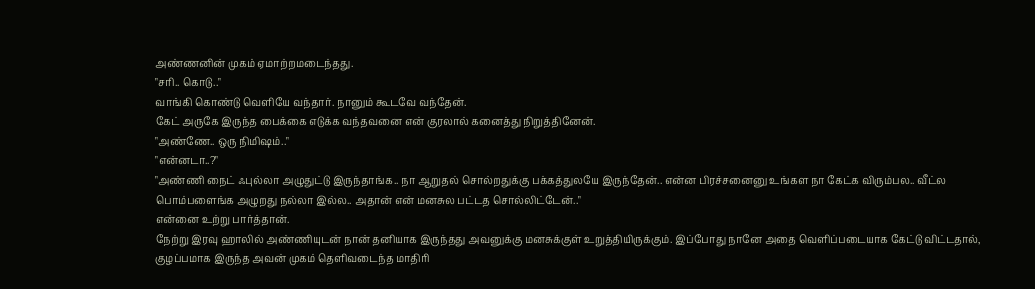அண்ணனின் முகம் ஏமாற்றமடைந்தது.
"சரி.. கொடு.."
வாங்கி கொண்டு வெளியே வந்தார். நானும் கூடவே வந்தேன்.
கேட் அருகே இருந்த பைக்கை எடுக்க வந்தவனை என் குரலால் கனைத்து நிறுத்தினேன்.
"அண்ணே.. ஒரு நிமிஷம்.."
"என்னடா..?"
"அண்ணி நைட் ஃபுல்லா அழுதுட்டு இருந்தாங்க.. நா ஆறுதல் சொல்றதுக்கு பக்கத்துலயே இருந்தேன்.. என்ன பிரச்சனைனு உங்கள நா கேட்க விரும்பல.. வீட்ல பொம்பளைங்க அழுறது நல்லா இல்ல.. அதான் என் மனசுல பட்டத சொல்லிட்டேன்.."
என்னை உற்று பார்த்தான்.
நேற்று இரவு ஹாலில் அண்ணியுடன் நான் தனியாக இருந்தது அவனுக்கு மனசுக்குள் உறுத்தியிருக்கும். இப்போது நானே அதை வெளிப்படையாக கேட்டு விட்டதால், குழப்பமாக இருந்த அவன் முகம் தெளிவடைந்த மாதிரி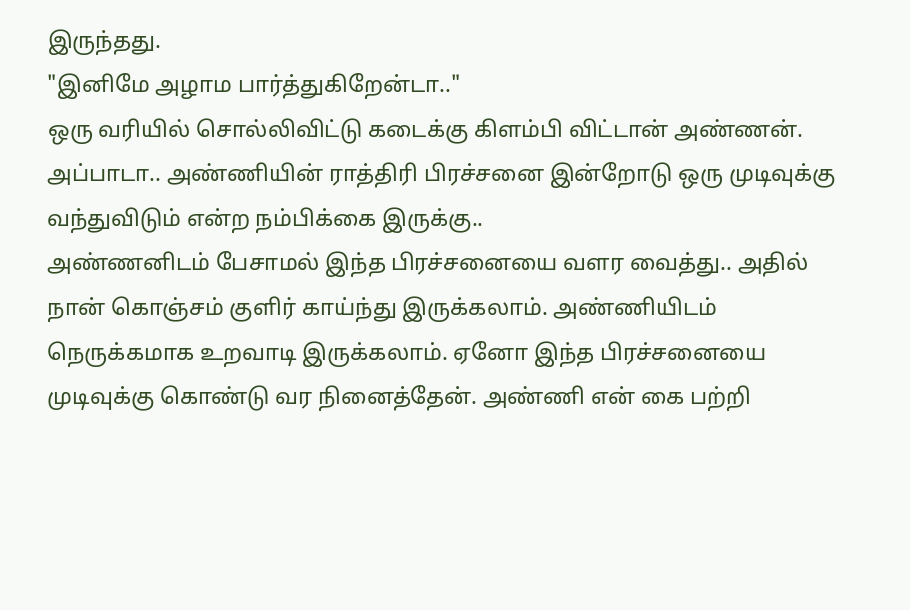இருந்தது.
"இனிமே அழாம பார்த்துகிறேன்டா.."
ஒரு வரியில் சொல்லிவிட்டு கடைக்கு கிளம்பி விட்டான் அண்ணன்.
அப்பாடா.. அண்ணியின் ராத்திரி பிரச்சனை இன்றோடு ஒரு முடிவுக்கு வந்துவிடும் என்ற நம்பிக்கை இருக்கு..
அண்ணனிடம் பேசாமல் இந்த பிரச்சனையை வளர வைத்து.. அதில் நான் கொஞ்சம் குளிர் காய்ந்து இருக்கலாம். அண்ணியிடம் நெருக்கமாக உறவாடி இருக்கலாம். ஏனோ இந்த பிரச்சனையை முடிவுக்கு கொண்டு வர நினைத்தேன். அண்ணி என் கை பற்றி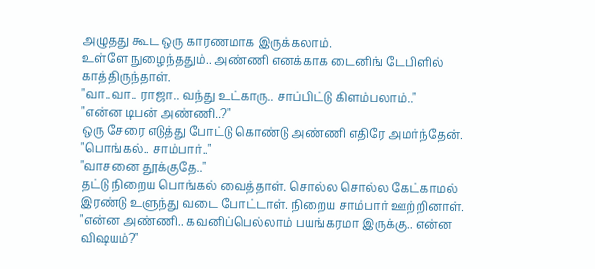அழுதது கூட ஒரு காரணமாக இருக்கலாம்.
உள்ளே நுழைந்ததும்.. அண்ணி எனக்காக டைனிங் டேபிளில் காத்திருந்தாள்.
"வா..வா.. ராஜா.. வந்து உட்காரு.. சாப்பிட்டு கிளம்பலாம்.."
"என்ன டிபன் அண்ணி..?"
ஒரு சேரை எடுத்து போட்டு கொண்டு அண்ணி எதிரே அமர்ந்தேன்.
"பொங்கல்.. சாம்பார்.."
"வாசனை தூக்குதே.."
தட்டு நிறைய பொங்கல் வைத்தாள். சொல்ல சொல்ல கேட்காமல் இரண்டு உளுந்து வடை போட்டாள். நிறைய சாம்பார் ஊற்றினாள்.
"என்ன அண்ணி.. கவனிப்பெல்லாம் பயங்கரமா இருக்கு.. என்ன விஷயம்?"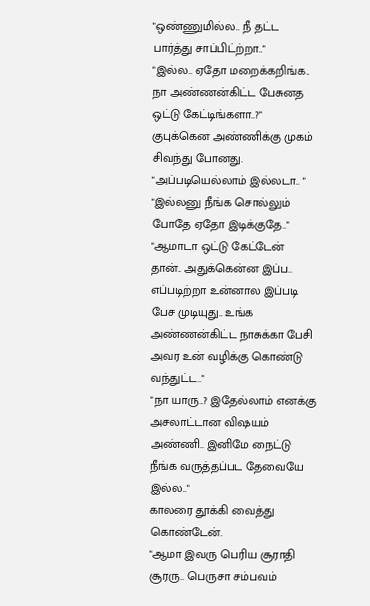"ஒண்ணுமில்ல.. நீ தட்ட பார்த்து சாப்பிட்ற்றா.."
"இல்ல.. ஏதோ மறைக்கறிங்க.. நா அண்ணன்கிட்ட பேசுனத ஒட்டு கேட்டிங்களா..?"
குபுக்கென அண்ணிக்கு முகம் சிவந்து போனது.
"அப்படியெல்லாம் இல்லடா.. "
"இல்லனு நீங்க சொல்லும் போதே ஏதோ இடிக்குதே.."
"ஆமாடா ஒட்டு கேட்டேன் தான்.. அதுக்கென்ன இப்ப.. எப்படிற்றா உன்னால இப்படி பேச முடியுது.. உங்க அண்ணன்கிட்ட நாசுக்கா பேசி அவர உன் வழிக்கு கொண்டு வந்துட்ட.."
"நா யாரு..? இதேல்லாம் எனக்கு அசலாட்டான விஷயம் அண்ணி.. இனிமே நைட்டு நீங்க வருத்தப்பட தேவையே இல்ல.."
காலரை தூக்கி வைத்து கொண்டேன்.
"ஆமா இவரு பெரிய சூராதி சூரரு.. பெருசா சம்பவம்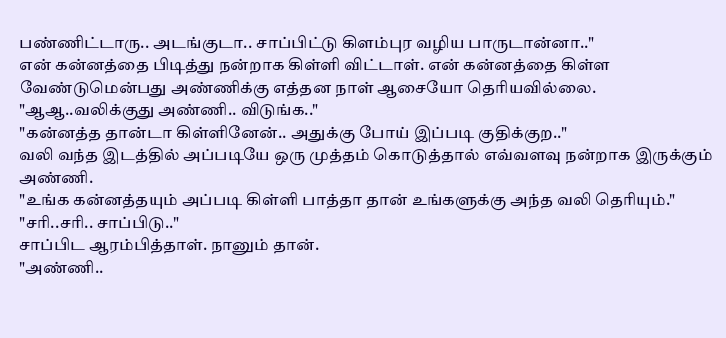பண்ணிட்டாரு.. அடங்குடா.. சாப்பிட்டு கிளம்புர வழிய பாருடான்னா.."
என் கன்னத்தை பிடித்து நன்றாக கிள்ளி விட்டாள். என் கன்னத்தை கிள்ள வேண்டுமென்பது அண்ணிக்கு எத்தன நாள் ஆசையோ தெரியவில்லை.
"ஆஆ..வலிக்குது அண்ணி.. விடுங்க.."
"கன்னத்த தான்டா கிள்ளினேன்.. அதுக்கு போய் இப்படி குதிக்குற.."
வலி வந்த இடத்தில் அப்படியே ஒரு முத்தம் கொடுத்தால் எவ்வளவு நன்றாக இருக்கும் அண்ணி.
"உங்க கன்னத்தயும் அப்படி கிள்ளி பாத்தா தான் உங்களுக்கு அந்த வலி தெரியும்."
"சரி..சரி.. சாப்பிடு.."
சாப்பிட ஆரம்பித்தாள். நானும் தான்.
"அண்ணி..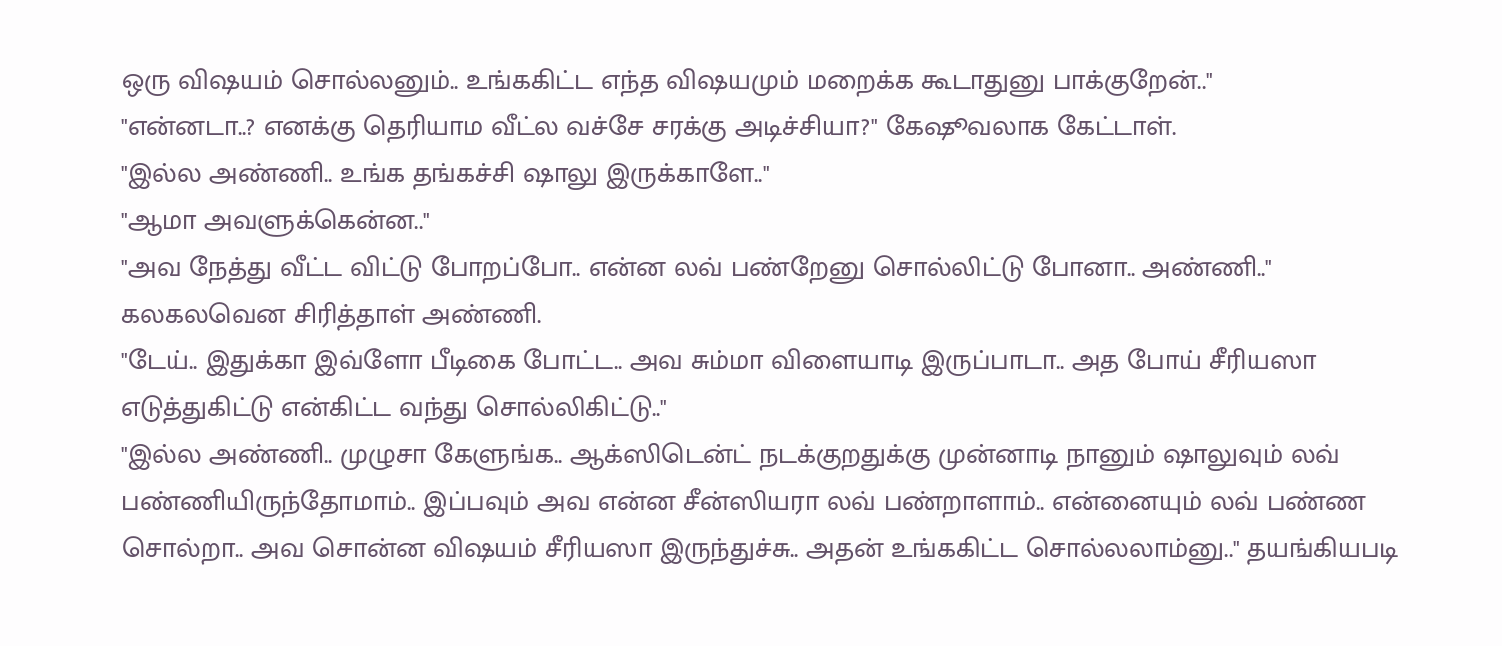ஒரு விஷயம் சொல்லனும்.. உங்ககிட்ட எந்த விஷயமும் மறைக்க கூடாதுனு பாக்குறேன்.."
"என்னடா..? எனக்கு தெரியாம வீட்ல வச்சே சரக்கு அடிச்சியா?" கேஷூவலாக கேட்டாள்.
"இல்ல அண்ணி.. உங்க தங்கச்சி ஷாலு இருக்காளே.."
"ஆமா அவளுக்கென்ன.."
"அவ நேத்து வீட்ட விட்டு போறப்போ.. என்ன லவ் பண்றேனு சொல்லிட்டு போனா.. அண்ணி.."
கலகலவென சிரித்தாள் அண்ணி.
"டேய்.. இதுக்கா இவ்ளோ பீடிகை போட்ட.. அவ சும்மா விளையாடி இருப்பாடா.. அத போய் சீரியஸா எடுத்துகிட்டு என்கிட்ட வந்து சொல்லிகிட்டு.."
"இல்ல அண்ணி.. முழுசா கேளுங்க.. ஆக்ஸிடென்ட் நடக்குறதுக்கு முன்னாடி நானும் ஷாலுவும் லவ் பண்ணியிருந்தோமாம்.. இப்பவும் அவ என்ன சீன்ஸியரா லவ் பண்றாளாம்.. என்னையும் லவ் பண்ண சொல்றா.. அவ சொன்ன விஷயம் சீரியஸா இருந்துச்சு.. அதன் உங்ககிட்ட சொல்லலாம்னு.." தயங்கியபடி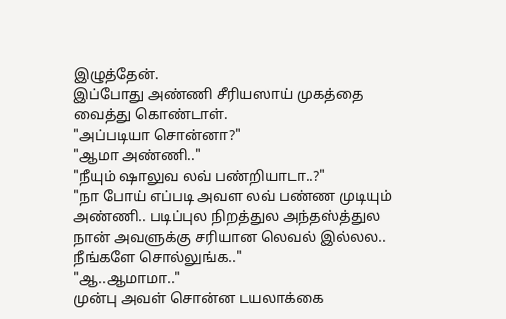இழுத்தேன்.
இப்போது அண்ணி சீரியஸாய் முகத்தை வைத்து கொண்டாள்.
"அப்படியா சொன்னா?"
"ஆமா அண்ணி.."
"நீயும் ஷாலுவ லவ் பண்றியாடா..?"
"நா போய் எப்படி அவள லவ் பண்ண முடியும் அண்ணி.. படிப்புல நிறத்துல அந்தஸ்த்துல நான் அவளுக்கு சரியான லெவல் இல்லல.. நீங்களே சொல்லுங்க.."
"ஆ..ஆமாமா.."
முன்பு அவள் சொன்ன டயலாக்கை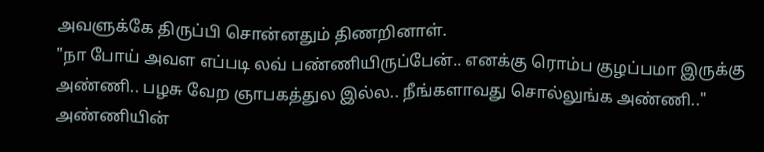அவளுக்கே திருப்பி சொன்னதும் திணறினாள்.
"நா போய் அவள எப்படி லவ் பண்ணியிருப்பேன்.. எனக்கு ரொம்ப குழப்பமா இருக்கு அண்ணி.. பழசு வேற ஞாபகத்துல இல்ல.. நீங்களாவது சொல்லுங்க அண்ணி.."
அண்ணியின்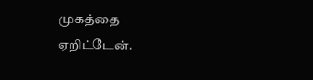முகத்தை ஏறிட்டேன்.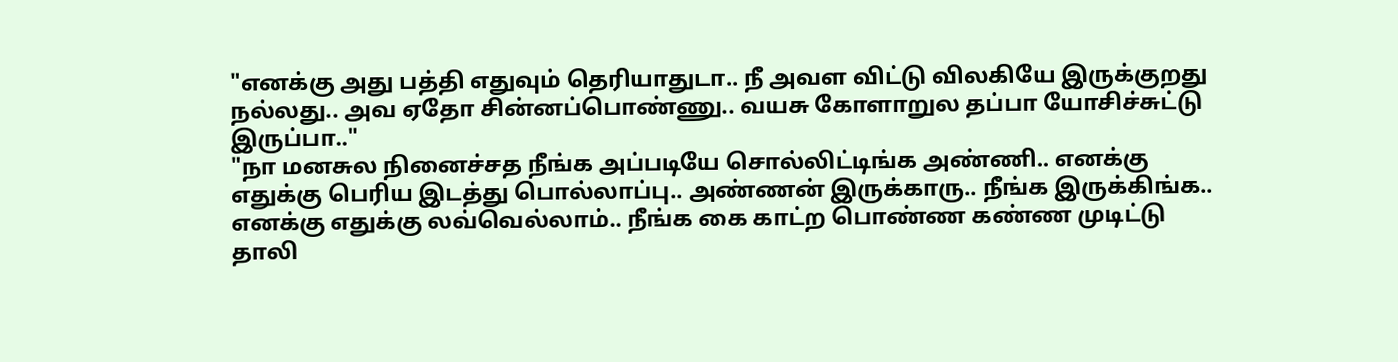"எனக்கு அது பத்தி எதுவும் தெரியாதுடா.. நீ அவள விட்டு விலகியே இருக்குறது நல்லது.. அவ ஏதோ சின்னப்பொண்ணு.. வயசு கோளாறுல தப்பா யோசிச்சுட்டு இருப்பா.."
"நா மனசுல நினைச்சத நீங்க அப்படியே சொல்லிட்டிங்க அண்ணி.. எனக்கு எதுக்கு பெரிய இடத்து பொல்லாப்பு.. அண்ணன் இருக்காரு.. நீங்க இருக்கிங்க.. எனக்கு எதுக்கு லவ்வெல்லாம்.. நீங்க கை காட்ற பொண்ண கண்ண முடிட்டு தாலி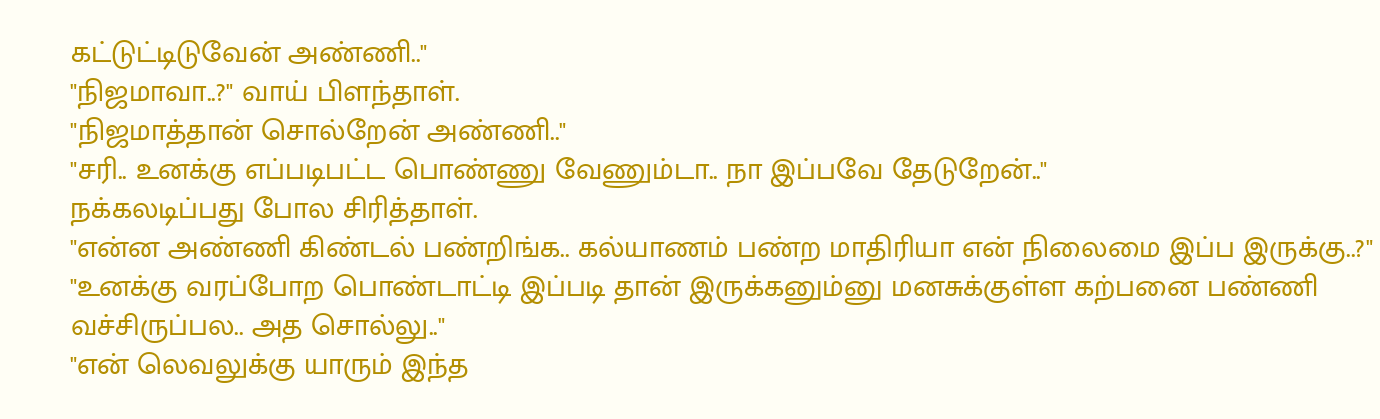கட்டுட்டிடுவேன் அண்ணி.."
"நிஜமாவா..?" வாய் பிளந்தாள்.
"நிஜமாத்தான் சொல்றேன் அண்ணி.."
"சரி.. உனக்கு எப்படிபட்ட பொண்ணு வேணும்டா.. நா இப்பவே தேடுறேன்.."
நக்கலடிப்பது போல சிரித்தாள்.
"என்ன அண்ணி கிண்டல் பண்றிங்க.. கல்யாணம் பண்ற மாதிரியா என் நிலைமை இப்ப இருக்கு..?"
"உனக்கு வரப்போற பொண்டாட்டி இப்படி தான் இருக்கனும்னு மனசுக்குள்ள கற்பனை பண்ணி வச்சிருப்பல.. அத சொல்லு.."
"என் லெவலுக்கு யாரும் இந்த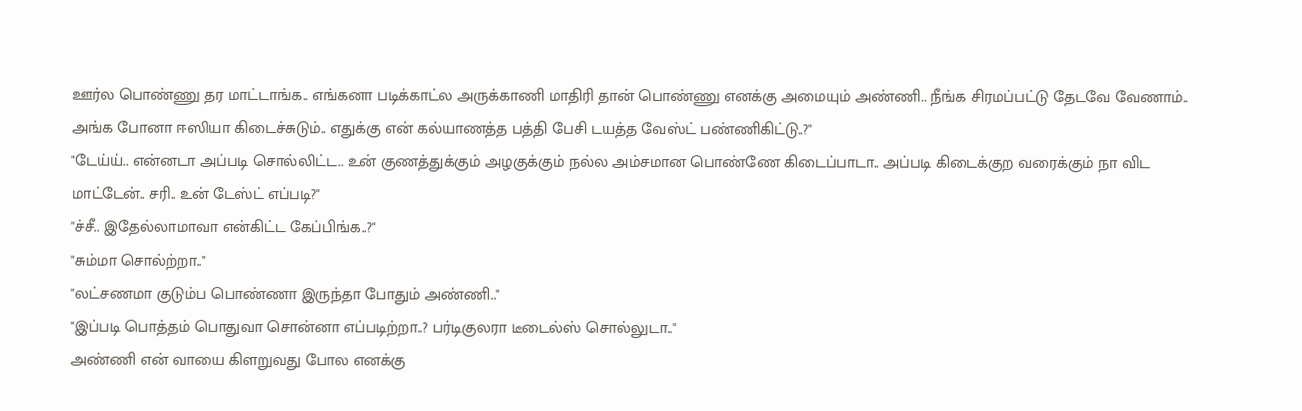ஊர்ல பொண்ணு தர மாட்டாங்க.. எங்கனா படிக்காட்ல அருக்காணி மாதிரி தான் பொண்ணு எனக்கு அமையும் அண்ணி.. நீங்க சிரமப்பட்டு தேடவே வேணாம்.. அங்க போனா ஈஸியா கிடைச்சுடும்.. எதுக்கு என் கல்யாணத்த பத்தி பேசி டயத்த வேஸ்ட் பண்ணிகிட்டு..?"
"டேய்ய்.. என்னடா அப்படி சொல்லிட்ட.. உன் குணத்துக்கும் அழகுக்கும் நல்ல அம்சமான பொண்ணே கிடைப்பாடா.. அப்படி கிடைக்குற வரைக்கும் நா விட மாட்டேன்.. சரி.. உன் டேஸ்ட் எப்படி?"
"ச்சீ.. இதேல்லாமாவா என்கிட்ட கேப்பிங்க..?"
"சும்மா சொல்ற்றா.."
"லட்சணமா குடும்ப பொண்ணா இருந்தா போதும் அண்ணி.."
"இப்படி பொத்தம் பொதுவா சொன்னா எப்படிற்றா..? பர்டிகுலரா டீடைல்ஸ் சொல்லுடா.."
அண்ணி என் வாயை கிளறுவது போல எனக்கு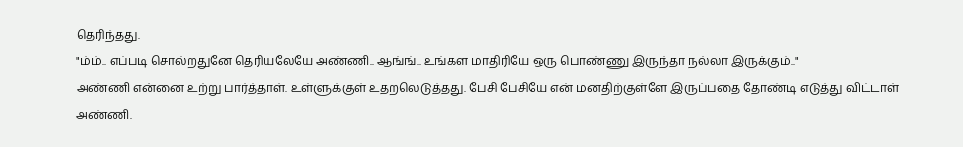தெரிந்தது.
"ம்ம்.. எப்படி சொல்றதுனே தெரியலேயே அண்ணி.. ஆங்ங்.. உங்கள மாதிரியே ஒரு பொண்ணு இருந்தா நல்லா இருக்கும்.."
அண்ணி என்னை உற்று பார்த்தாள். உள்ளுக்குள் உதறலெடுத்தது. பேசி பேசியே என் மனதிற்குள்ளே இருப்பதை தோண்டி எடுத்து விட்டாள் அண்ணி.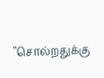"சொல்றதுக்கு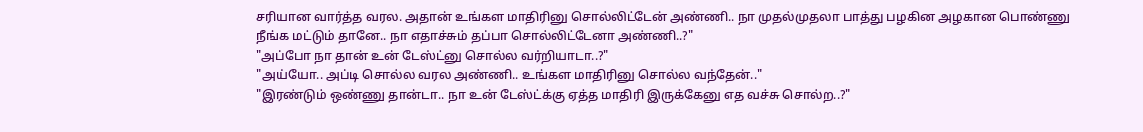சரியான வார்த்த வரல. அதான் உங்கள மாதிரினு சொல்லிட்டேன் அண்ணி.. நா முதல்முதலா பாத்து பழகின அழகான பொண்ணு நீங்க மட்டும் தானே.. நா எதாச்சும் தப்பா சொல்லிட்டேனா அண்ணி..?"
"அப்போ நா தான் உன் டேஸ்ட்னு சொல்ல வர்றியாடா..?"
"அய்யோ.. அப்டி சொல்ல வரல அண்ணி.. உங்கள மாதிரினு சொல்ல வந்தேன்.."
"இரண்டும் ஒண்ணு தான்டா.. நா உன் டேஸ்ட்க்கு ஏத்த மாதிரி இருக்கேனு எத வச்சு சொல்ற..?"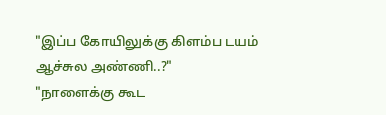"இப்ப கோயிலுக்கு கிளம்ப டயம் ஆச்சுல அண்ணி..?"
"நாளைக்கு கூட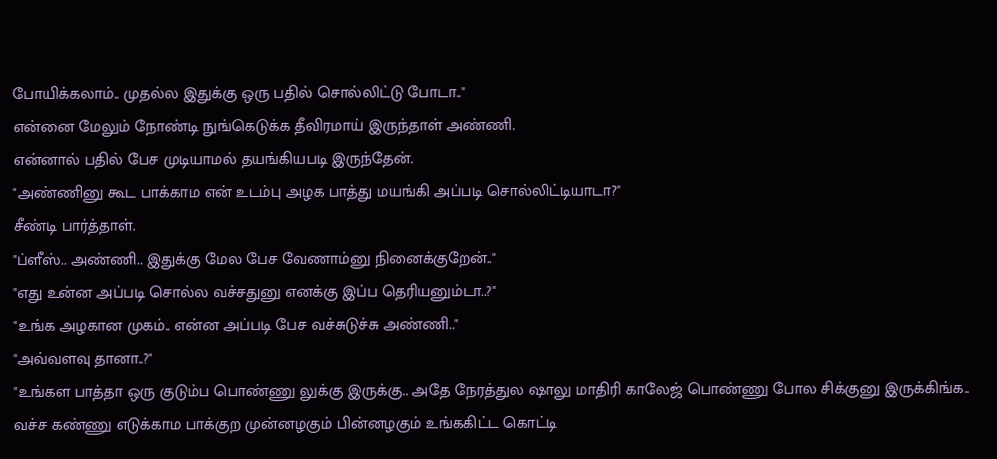போயிக்கலாம்.. முதல்ல இதுக்கு ஒரு பதில் சொல்லிட்டு போடா.."
என்னை மேலும் நோண்டி நுங்கெடுக்க தீவிரமாய் இருந்தாள் அண்ணி.
என்னால் பதில் பேச முடியாமல் தயங்கியபடி இருந்தேன்.
"அண்ணினு கூட பாக்காம என் உடம்பு அழக பாத்து மயங்கி அப்படி சொல்லிட்டியாடா?"
சீண்டி பார்த்தாள்.
"ப்ளீஸ்.. அண்ணி.. இதுக்கு மேல பேச வேணாம்னு நினைக்குறேன்.."
"எது உன்ன அப்படி சொல்ல வச்சதுனு எனக்கு இப்ப தெரியனும்டா..?"
"உங்க அழகான முகம்.. என்ன அப்படி பேச வச்சுடுச்சு அண்ணி.."
"அவ்வளவு தானா..?"
"உங்கள பாத்தா ஒரு குடும்ப பொண்ணு லுக்கு இருக்கு.. அதே நேரத்துல ஷாலு மாதிரி காலேஜ் பொண்ணு போல சிக்குனு இருக்கிங்க.. வச்ச கண்ணு எடுக்காம பாக்குற முன்னழகும் பின்னழகும் உங்ககிட்ட கொட்டி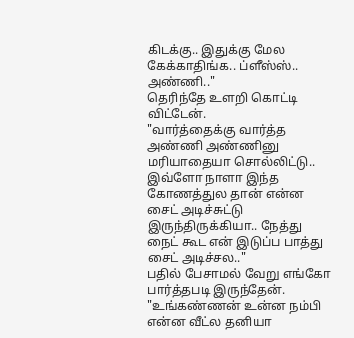கிடக்கு.. இதுக்கு மேல கேக்காதிங்க.. ப்ளீஸ்ஸ்.. அண்ணி.."
தெரிந்தே உளறி கொட்டி விட்டேன்.
"வார்த்தைக்கு வார்த்த அண்ணி அண்ணினு மரியாதையா சொல்லிட்டு.. இவ்ளோ நாளா இந்த கோணத்துல தான் என்ன சைட் அடிச்சுட்டு இருந்திருக்கியா.. நேத்து நைட் கூட என் இடுப்ப பாத்து சைட் அடிச்சல.."
பதில் பேசாமல் வேறு எங்கோ பார்த்தபடி இருந்தேன்.
"உங்கண்ணன் உன்ன நம்பி என்ன வீட்ல தனியா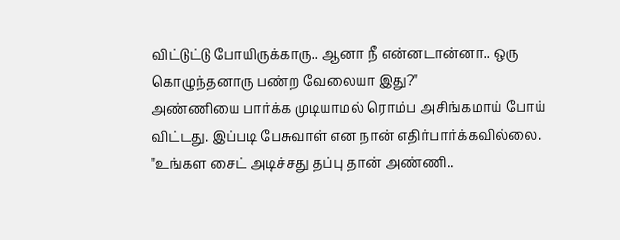விட்டுட்டு போயிருக்காரு.. ஆனா நீ என்னடான்னா.. ஒரு கொழுந்தனாரு பண்ற வேலையா இது?"
அண்ணியை பார்க்க முடியாமல் ரொம்ப அசிங்கமாய் போய் விட்டது. இப்படி பேசுவாள் என நான் எதிர்பார்க்கவில்லை.
"உங்கள சைட் அடிச்சது தப்பு தான் அண்ணி..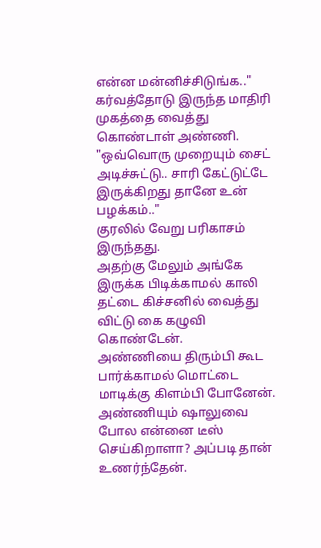என்ன மன்னிச்சிடுங்க.."
கர்வத்தோடு இருந்த மாதிரி முகத்தை வைத்து கொண்டாள் அண்ணி.
"ஒவ்வொரு முறையும் சைட் அடிச்சுட்டு.. சாரி கேட்டுட்டே இருக்கிறது தானே உன் பழக்கம்.."
குரலில் வேறு பரிகாசம் இருந்தது.
அதற்கு மேலும் அங்கே இருக்க பிடிக்காமல் காலி தட்டை கிச்சனில் வைத்து விட்டு கை கழுவி கொண்டேன்.
அண்ணியை திரும்பி கூட பார்க்காமல் மொட்டை மாடிக்கு கிளம்பி போனேன்.
அண்ணியும் ஷாலுவை போல என்னை டீஸ் செய்கிறாளா? அப்படி தான் உணர்ந்தேன்.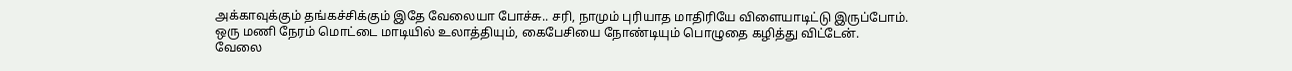அக்காவுக்கும் தங்கச்சிக்கும் இதே வேலையா போச்சு.. சரி, நாமும் புரியாத மாதிரியே விளையாடிட்டு இருப்போம்.
ஒரு மணி நேரம் மொட்டை மாடியில் உலாத்தியும், கைபேசியை நோண்டியும் பொழுதை கழித்து விட்டேன்.
வேலை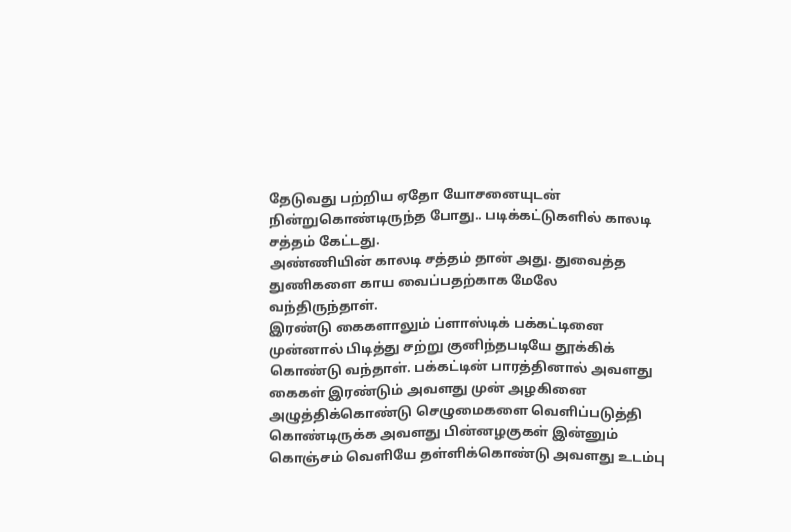தேடுவது பற்றிய ஏதோ யோசனையுடன் நின்றுகொண்டிருந்த போது.. படிக்கட்டுகளில் காலடி சத்தம் கேட்டது.
அண்ணியின் காலடி சத்தம் தான் அது. துவைத்த துணிகளை காய வைப்பதற்காக மேலே வந்திருந்தாள்.
இரண்டு கைகளாலும் ப்ளாஸ்டிக் பக்கட்டினை முன்னால் பிடித்து சற்று குனிந்தபடியே தூக்கிக் கொண்டு வந்தாள். பக்கட்டின் பாரத்தினால் அவளது கைகள் இரண்டும் அவளது முன் அழகினை அழுத்திக்கொண்டு செழுமைகளை வெளிப்படுத்தி கொண்டிருக்க அவளது பின்னழகுகள் இன்னும் கொஞ்சம் வெளியே தள்ளிக்கொண்டு அவளது உடம்பு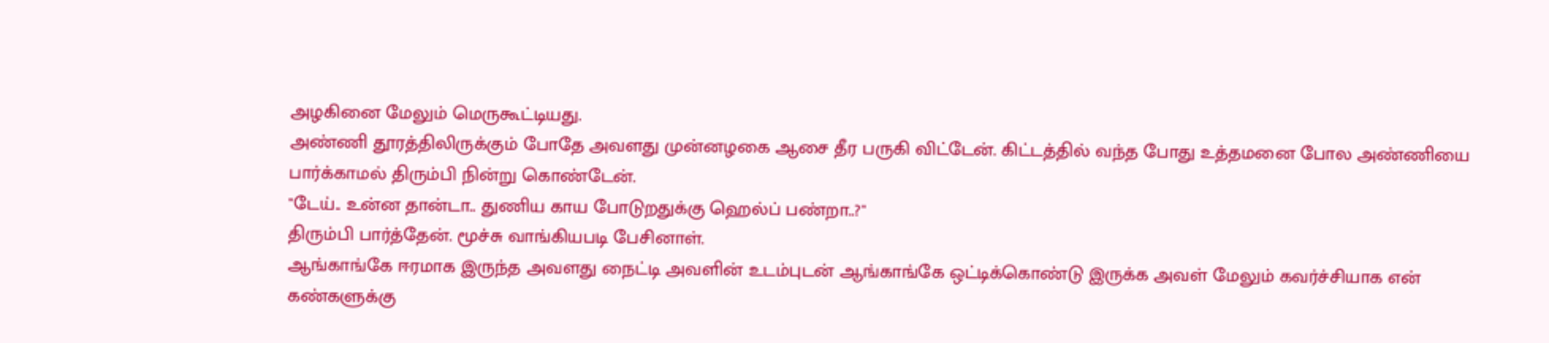அழகினை மேலும் மெருகூட்டியது.
அண்ணி தூரத்திலிருக்கும் போதே அவளது முன்னழகை ஆசை தீர பருகி விட்டேன். கிட்டத்தில் வந்த போது உத்தமனை போல அண்ணியை பார்க்காமல் திரும்பி நின்று கொண்டேன்.
"டேய்.. உன்ன தான்டா.. துணிய காய போடுறதுக்கு ஹெல்ப் பண்றா..?"
திரும்பி பார்த்தேன். மூச்சு வாங்கியபடி பேசினாள்.
ஆங்காங்கே ஈரமாக இருந்த அவளது நைட்டி அவளின் உடம்புடன் ஆங்காங்கே ஒட்டிக்கொண்டு இருக்க அவள் மேலும் கவர்ச்சியாக என் கண்களுக்கு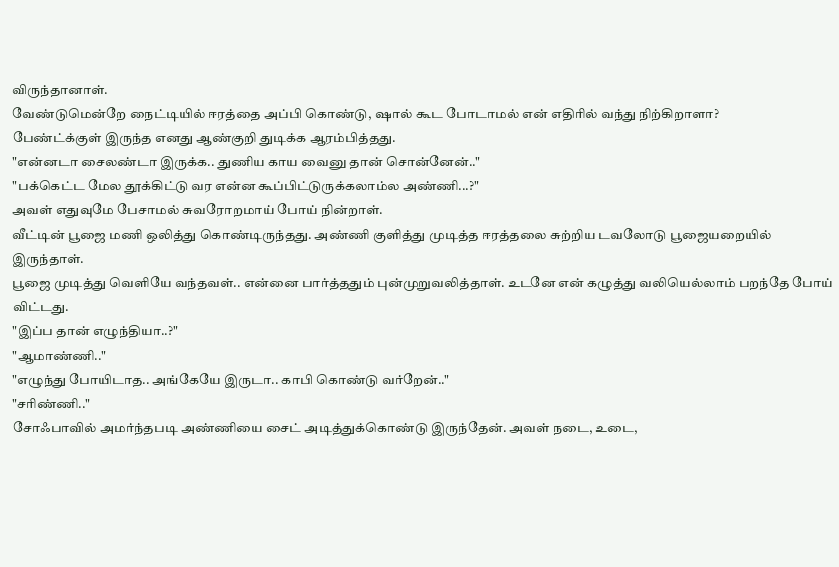விருந்தானாள்.
வேண்டுமென்றே நைட்டியில் ஈரத்தை அப்பி கொண்டு, ஷால் கூட போடாமல் என் எதிரில் வந்து நிற்கிறாளா?
பேண்ட்க்குள் இருந்த எனது ஆண்குறி துடிக்க ஆரம்பித்தது.
"என்னடா சைலண்டா இருக்க.. துணிய காய வைனு தான் சொன்னேன்.."
"பக்கெட்ட மேல தூக்கிட்டு வர என்ன கூப்பிட்டுருக்கலாம்ல அண்ணி...?"
அவள் எதுவுமே பேசாமல் சுவரோறமாய் போய் நின்றாள்.
வீட்டின் பூஜை மணி ஒலித்து கொண்டிருந்தது. அண்ணி குளித்து முடித்த ஈரத்தலை சுற்றிய டவலோடு பூஜையறையில் இருந்தாள்.
பூஜை முடித்து வெளியே வந்தவள்.. என்னை பார்த்ததும் புன்முறுவலித்தாள். உடனே என் கழுத்து வலியெல்லாம் பறந்தே போய் விட்டது.
"இப்ப தான் எழுந்தியா..?"
"ஆமாண்ணி.."
"எழுந்து போயிடாத.. அங்கேயே இருடா.. காபி கொண்டு வர்றேன்.."
"சரிண்ணி.."
சோஃபாவில் அமர்ந்தபடி அண்ணியை சைட் அடித்துக்கொண்டு இருந்தேன். அவள் நடை, உடை,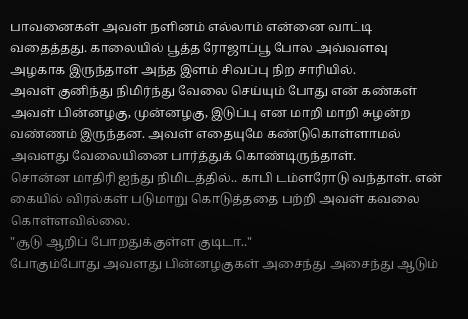பாவனைகள் அவள் நளினம் எல்லாம் என்னை வாட்டி வதைத்தது. காலையில் பூத்த ரோஜாப்பூ போல அவ்வளவு அழகாக இருந்தாள் அந்த இளம் சிவப்பு நிற சாரியில்.
அவள் குனிந்து நிமிர்ந்து வேலை செய்யும் போது என் கண்கள் அவள் பின்னழகு, முன்னழகு, இடுப்பு என மாறி மாறி சுழன்ற வண்ணம் இருந்தன. அவள் எதையுமே கண்டுகொள்ளாமல் அவளது வேலையினை பார்த்துக் கொண்டிருந்தாள்.
சொன்ன மாதிரி ஐந்து நிமிடத்தில்.. காபி டம்ளரோடு வந்தாள். என் கையில் விரல்கள் படுமாறு கொடுத்ததை பற்றி அவள் கவலை கொள்ளவில்லை.
"சூடு ஆறிப் போறதுக்குள்ள குடிடா.."
போகும்போது அவளது பின்னழகுகள் அசைந்து அசைந்து ஆடும்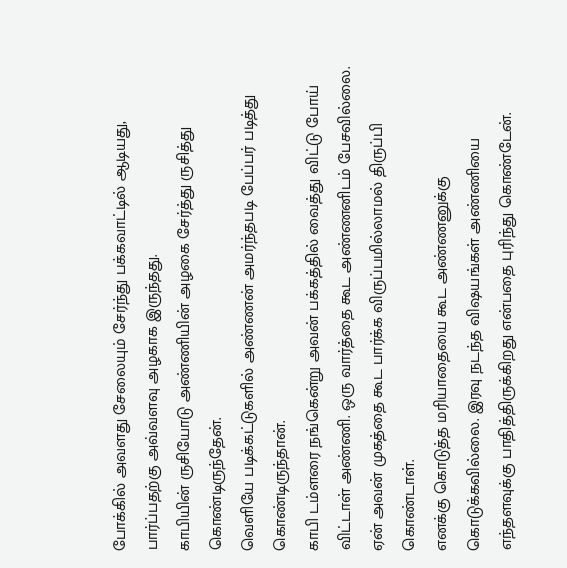போக்கில் அவளது சேலையும் சேர்ந்து பக்கவாட்டில் ஆடியது, பார்ப்பதற்கு அவ்வளவு அழகாக இருந்தது.
காபியின் ருசியோடு அண்ணியின் அழகை சேர்த்து ருசித்து கொண்டிருந்தேன்.
வெளியே படிக்கட்டுகளில் அண்ணன் அமர்ந்தபடி பேப்பர் படித்து கொண்டிருந்தான்.
காபி டம்ளரை நங்கென்று அவன் பக்கத்தில் வைத்து விட்டு போய் விட்டாள் அண்ணி. ஒரு வார்த்தை கூட அண்ணனிடம் பேசவில்லை. ஏன் அவன் முகத்தை கூட பார்க்க விருப்பமில்லாமல் திருப்பி கொண்டாள்.
எனக்கு கொடுத்த மரியாதையை கூட அண்ணனுக்கு கொடுக்கவில்லை. இரவு நடந்த விஷயங்கள் அண்ணியை எந்தளவுக்கு பாதித்திருக்கிறது என்பதை புரிந்து கொண்டேன்.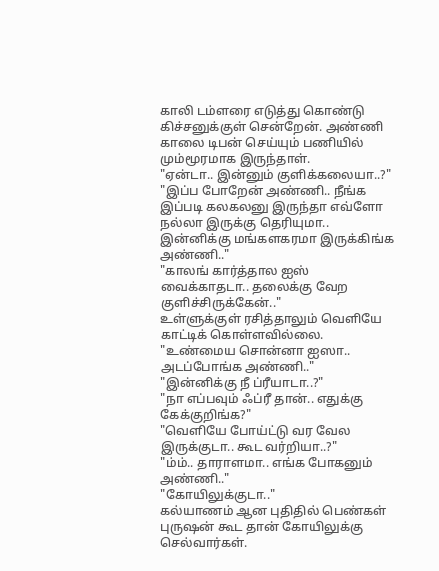காலி டம்ளரை எடுத்து கொண்டு கிச்சனுக்குள் சென்றேன். அண்ணி காலை டிபன் செய்யும் பணியில் மும்மூரமாக இருந்தாள்.
"ஏன்டா.. இன்னும் குளிக்கலையா..?"
"இப்ப போறேன் அண்ணி.. நீங்க இப்படி கலகலனு இருந்தா எவ்ளோ நல்லா இருக்கு தெரியுமா.. இன்னிக்கு மங்களகரமா இருக்கிங்க அண்ணி.."
"காலங் கார்த்தால ஐஸ் வைக்காதடா.. தலைக்கு வேற குளிச்சிருக்கேன்.."
உள்ளுக்குள் ரசித்தாலும் வெளியே காட்டிக் கொள்ளவில்லை.
"உண்மைய சொன்னா ஐஸா.. அடப்போங்க அண்ணி.."
"இன்னிக்கு நீ ப்ரீயாடா..?"
"நா எப்பவும் ஃப்ரீ தான்.. எதுக்கு கேக்குறிங்க?"
"வெளியே போய்ட்டு வர வேல இருக்குடா.. கூட வர்றியா..?"
"ம்ம்.. தாராளமா.. எங்க போகனும் அண்ணி.."
"கோயிலுக்குடா.."
கல்யாணம் ஆன புதிதில் பெண்கள் புருஷன் கூட தான் கோயிலுக்கு செல்வார்கள்.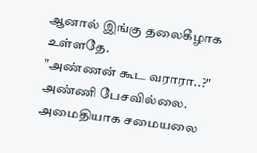ஆனால் இங்கு தலைகீழாக உள்ளதே.
"அண்ணன் கூட வராரா..?"
அண்ணி பேசவில்லை. அமைதியாக சமையலை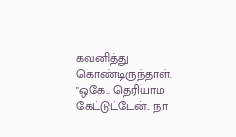கவனித்து கொண்டிருந்தாள்.
"ஒகே.. தெரியாம கேட்டுட்டேன்.. நா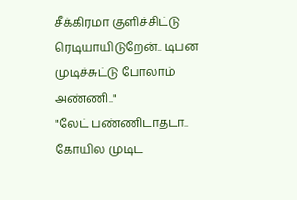சீக்கிரமா குளிச்சிட்டு ரெடியாயிடுறேன்.. டிபன முடிச்சுட்டு போலாம் அண்ணி.."
"லேட் பண்ணிடாதடா.. கோயில முடிட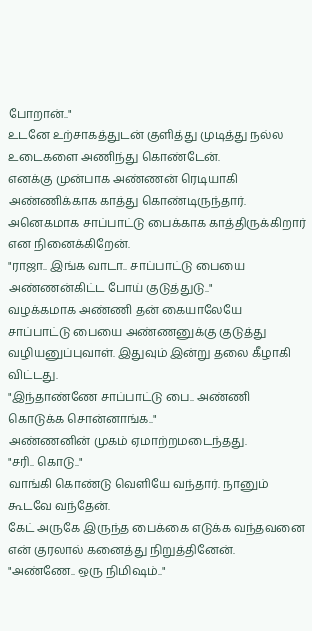போறான்.."
உடனே உற்சாகத்துடன் குளித்து முடித்து நல்ல உடைகளை அணிந்து கொண்டேன்.
எனக்கு முன்பாக அண்ணன் ரெடியாகி அண்ணிக்காக காத்து கொண்டிருந்தார். அனெகமாக சாப்பாட்டு பைக்காக காத்திருக்கிறார் என நினைக்கிறேன்.
"ராஜா.. இங்க வாடா.. சாப்பாட்டு பையை அண்ணன்கிட்ட போய் குடுத்துடு.."
வழக்கமாக அண்ணி தன் கையாலேயே சாப்பாட்டு பையை அண்ணனுக்கு குடுத்து வழியனுப்புவாள். இதுவும் இன்று தலை கீழாகி விட்டது.
"இந்தாண்ணே சாப்பாட்டு பை.. அண்ணி கொடுக்க சொன்னாங்க.."
அண்ணனின் முகம் ஏமாற்றமடைந்தது.
"சரி.. கொடு.."
வாங்கி கொண்டு வெளியே வந்தார். நானும் கூடவே வந்தேன்.
கேட் அருகே இருந்த பைக்கை எடுக்க வந்தவனை என் குரலால் கனைத்து நிறுத்தினேன்.
"அண்ணே.. ஒரு நிமிஷம்.."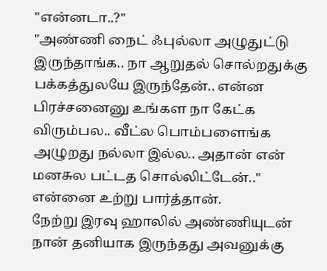"என்னடா..?"
"அண்ணி நைட் ஃபுல்லா அழுதுட்டு இருந்தாங்க.. நா ஆறுதல் சொல்றதுக்கு பக்கத்துலயே இருந்தேன்.. என்ன பிரச்சனைனு உங்கள நா கேட்க விரும்பல.. வீட்ல பொம்பளைங்க அழுறது நல்லா இல்ல.. அதான் என் மனசுல பட்டத சொல்லிட்டேன்.."
என்னை உற்று பார்த்தான்.
நேற்று இரவு ஹாலில் அண்ணியுடன் நான் தனியாக இருந்தது அவனுக்கு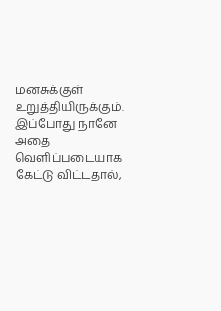மனசுக்குள் உறுத்தியிருக்கும். இப்போது நானே அதை வெளிப்படையாக கேட்டு விட்டதால்,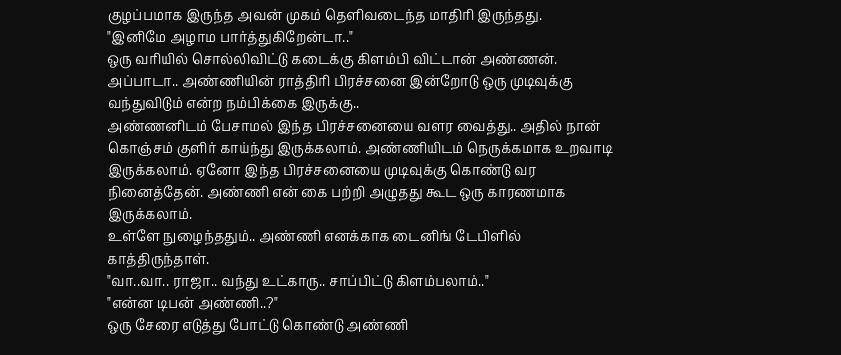குழப்பமாக இருந்த அவன் முகம் தெளிவடைந்த மாதிரி இருந்தது.
"இனிமே அழாம பார்த்துகிறேன்டா.."
ஒரு வரியில் சொல்லிவிட்டு கடைக்கு கிளம்பி விட்டான் அண்ணன்.
அப்பாடா.. அண்ணியின் ராத்திரி பிரச்சனை இன்றோடு ஒரு முடிவுக்கு வந்துவிடும் என்ற நம்பிக்கை இருக்கு..
அண்ணனிடம் பேசாமல் இந்த பிரச்சனையை வளர வைத்து.. அதில் நான் கொஞ்சம் குளிர் காய்ந்து இருக்கலாம். அண்ணியிடம் நெருக்கமாக உறவாடி இருக்கலாம். ஏனோ இந்த பிரச்சனையை முடிவுக்கு கொண்டு வர நினைத்தேன். அண்ணி என் கை பற்றி அழுதது கூட ஒரு காரணமாக இருக்கலாம்.
உள்ளே நுழைந்ததும்.. அண்ணி எனக்காக டைனிங் டேபிளில் காத்திருந்தாள்.
"வா..வா.. ராஜா.. வந்து உட்காரு.. சாப்பிட்டு கிளம்பலாம்.."
"என்ன டிபன் அண்ணி..?"
ஒரு சேரை எடுத்து போட்டு கொண்டு அண்ணி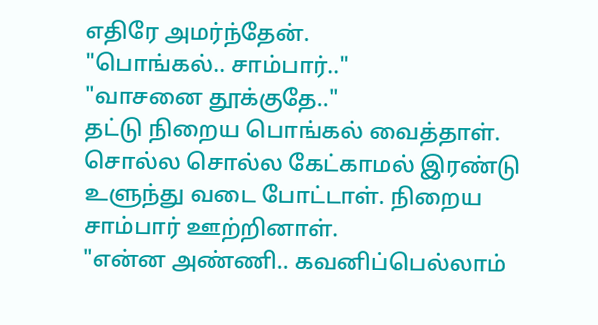எதிரே அமர்ந்தேன்.
"பொங்கல்.. சாம்பார்.."
"வாசனை தூக்குதே.."
தட்டு நிறைய பொங்கல் வைத்தாள். சொல்ல சொல்ல கேட்காமல் இரண்டு உளுந்து வடை போட்டாள். நிறைய சாம்பார் ஊற்றினாள்.
"என்ன அண்ணி.. கவனிப்பெல்லாம்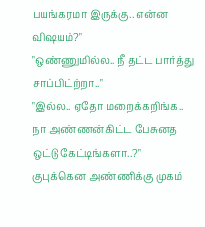பயங்கரமா இருக்கு.. என்ன விஷயம்?"
"ஒண்ணுமில்ல.. நீ தட்ட பார்த்து சாப்பிட்ற்றா.."
"இல்ல.. ஏதோ மறைக்கறிங்க.. நா அண்ணன்கிட்ட பேசுனத ஒட்டு கேட்டிங்களா..?"
குபுக்கென அண்ணிக்கு முகம்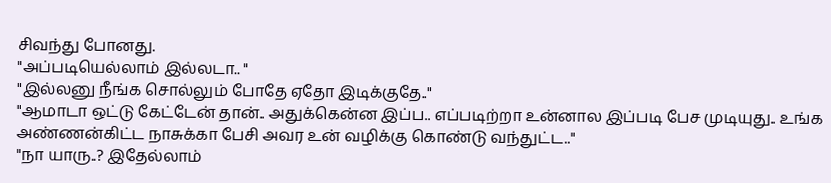சிவந்து போனது.
"அப்படியெல்லாம் இல்லடா.. "
"இல்லனு நீங்க சொல்லும் போதே ஏதோ இடிக்குதே.."
"ஆமாடா ஒட்டு கேட்டேன் தான்.. அதுக்கென்ன இப்ப.. எப்படிற்றா உன்னால இப்படி பேச முடியுது.. உங்க அண்ணன்கிட்ட நாசுக்கா பேசி அவர உன் வழிக்கு கொண்டு வந்துட்ட.."
"நா யாரு..? இதேல்லாம்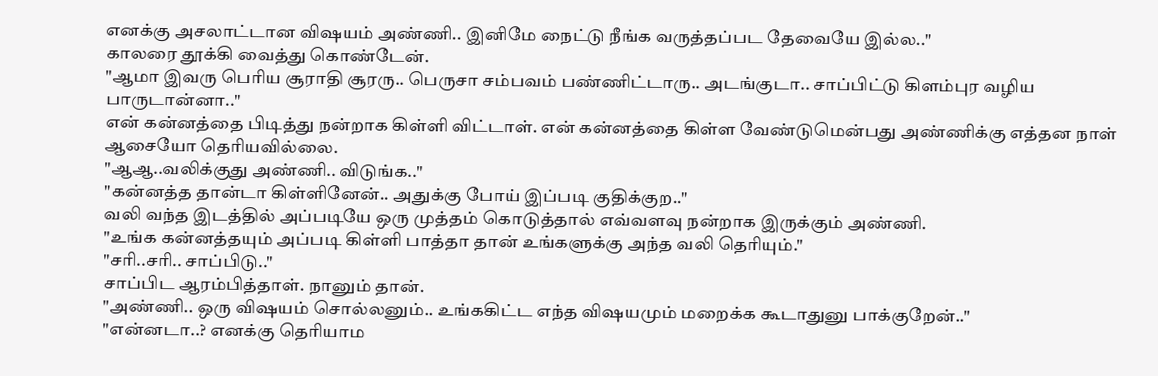எனக்கு அசலாட்டான விஷயம் அண்ணி.. இனிமே நைட்டு நீங்க வருத்தப்பட தேவையே இல்ல.."
காலரை தூக்கி வைத்து கொண்டேன்.
"ஆமா இவரு பெரிய சூராதி சூரரு.. பெருசா சம்பவம் பண்ணிட்டாரு.. அடங்குடா.. சாப்பிட்டு கிளம்புர வழிய பாருடான்னா.."
என் கன்னத்தை பிடித்து நன்றாக கிள்ளி விட்டாள். என் கன்னத்தை கிள்ள வேண்டுமென்பது அண்ணிக்கு எத்தன நாள் ஆசையோ தெரியவில்லை.
"ஆஆ..வலிக்குது அண்ணி.. விடுங்க.."
"கன்னத்த தான்டா கிள்ளினேன்.. அதுக்கு போய் இப்படி குதிக்குற.."
வலி வந்த இடத்தில் அப்படியே ஒரு முத்தம் கொடுத்தால் எவ்வளவு நன்றாக இருக்கும் அண்ணி.
"உங்க கன்னத்தயும் அப்படி கிள்ளி பாத்தா தான் உங்களுக்கு அந்த வலி தெரியும்."
"சரி..சரி.. சாப்பிடு.."
சாப்பிட ஆரம்பித்தாள். நானும் தான்.
"அண்ணி.. ஒரு விஷயம் சொல்லனும்.. உங்ககிட்ட எந்த விஷயமும் மறைக்க கூடாதுனு பாக்குறேன்.."
"என்னடா..? எனக்கு தெரியாம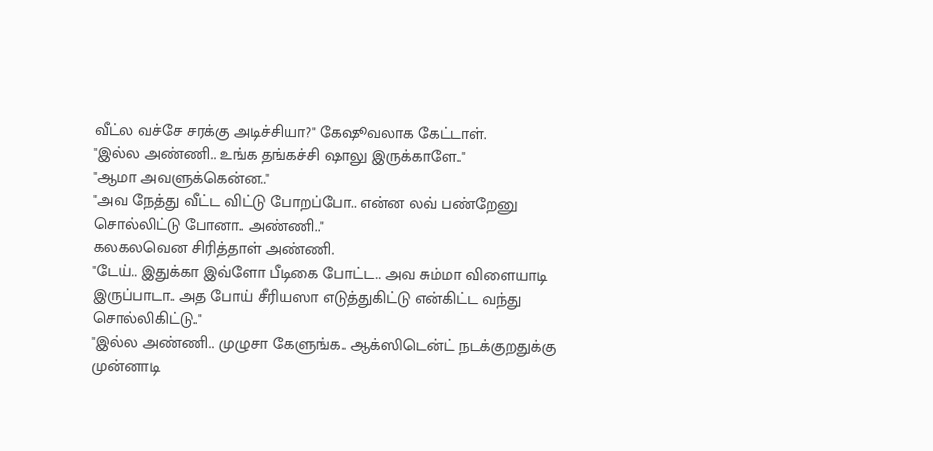வீட்ல வச்சே சரக்கு அடிச்சியா?" கேஷூவலாக கேட்டாள்.
"இல்ல அண்ணி.. உங்க தங்கச்சி ஷாலு இருக்காளே.."
"ஆமா அவளுக்கென்ன.."
"அவ நேத்து வீட்ட விட்டு போறப்போ.. என்ன லவ் பண்றேனு சொல்லிட்டு போனா.. அண்ணி.."
கலகலவென சிரித்தாள் அண்ணி.
"டேய்.. இதுக்கா இவ்ளோ பீடிகை போட்ட.. அவ சும்மா விளையாடி இருப்பாடா.. அத போய் சீரியஸா எடுத்துகிட்டு என்கிட்ட வந்து சொல்லிகிட்டு.."
"இல்ல அண்ணி.. முழுசா கேளுங்க.. ஆக்ஸிடென்ட் நடக்குறதுக்கு முன்னாடி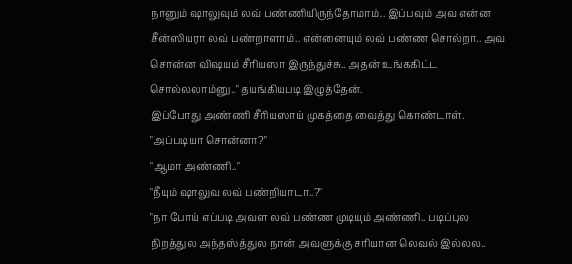நானும் ஷாலுவும் லவ் பண்ணியிருந்தோமாம்.. இப்பவும் அவ என்ன சீன்ஸியரா லவ் பண்றாளாம்.. என்னையும் லவ் பண்ண சொல்றா.. அவ சொன்ன விஷயம் சீரியஸா இருந்துச்சு.. அதன் உங்ககிட்ட சொல்லலாம்னு.." தயங்கியபடி இழுத்தேன்.
இப்போது அண்ணி சீரியஸாய் முகத்தை வைத்து கொண்டாள்.
"அப்படியா சொன்னா?"
"ஆமா அண்ணி.."
"நீயும் ஷாலுவ லவ் பண்றியாடா..?"
"நா போய் எப்படி அவள லவ் பண்ண முடியும் அண்ணி.. படிப்புல நிறத்துல அந்தஸ்த்துல நான் அவளுக்கு சரியான லெவல் இல்லல..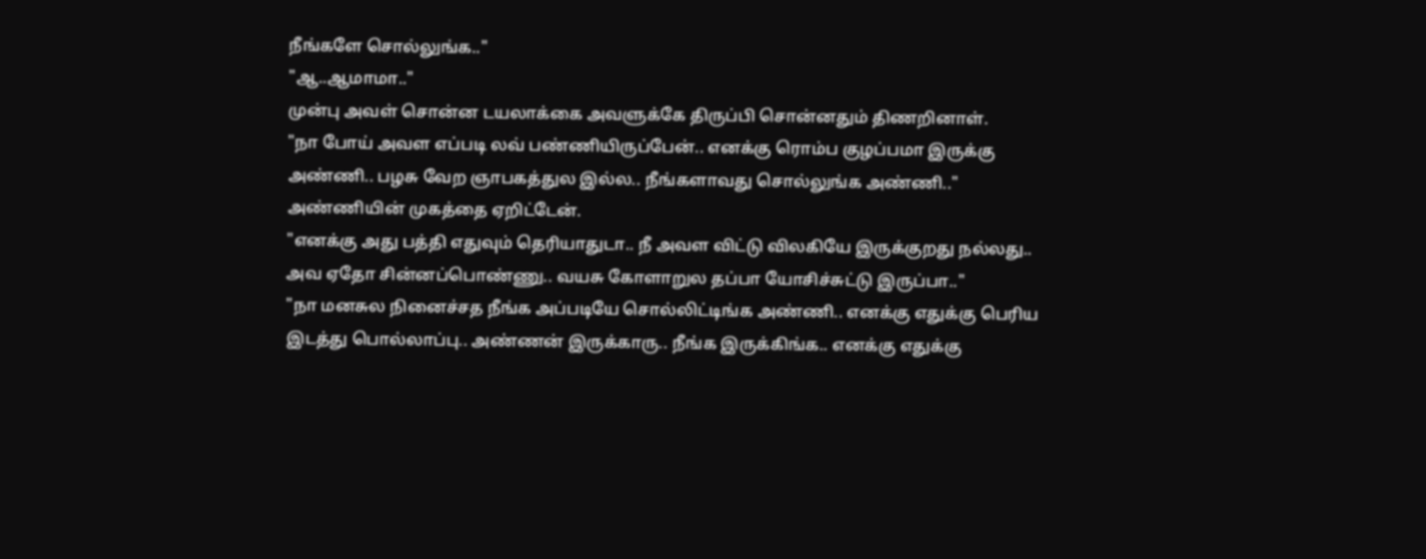நீங்களே சொல்லுங்க.."
"ஆ..ஆமாமா.."
முன்பு அவள் சொன்ன டயலாக்கை அவளுக்கே திருப்பி சொன்னதும் திணறினாள்.
"நா போய் அவள எப்படி லவ் பண்ணியிருப்பேன்.. எனக்கு ரொம்ப குழப்பமா இருக்கு அண்ணி.. பழசு வேற ஞாபகத்துல இல்ல.. நீங்களாவது சொல்லுங்க அண்ணி.."
அண்ணியின் முகத்தை ஏறிட்டேன்.
"எனக்கு அது பத்தி எதுவும் தெரியாதுடா.. நீ அவள விட்டு விலகியே இருக்குறது நல்லது.. அவ ஏதோ சின்னப்பொண்ணு.. வயசு கோளாறுல தப்பா யோசிச்சுட்டு இருப்பா.."
"நா மனசுல நினைச்சத நீங்க அப்படியே சொல்லிட்டிங்க அண்ணி.. எனக்கு எதுக்கு பெரிய இடத்து பொல்லாப்பு.. அண்ணன் இருக்காரு.. நீங்க இருக்கிங்க.. எனக்கு எதுக்கு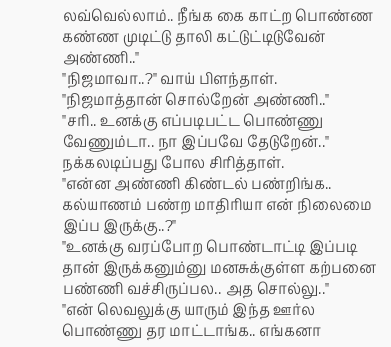லவ்வெல்லாம்.. நீங்க கை காட்ற பொண்ண கண்ண முடிட்டு தாலி கட்டுட்டிடுவேன் அண்ணி.."
"நிஜமாவா..?" வாய் பிளந்தாள்.
"நிஜமாத்தான் சொல்றேன் அண்ணி.."
"சரி.. உனக்கு எப்படிபட்ட பொண்ணு வேணும்டா.. நா இப்பவே தேடுறேன்.."
நக்கலடிப்பது போல சிரித்தாள்.
"என்ன அண்ணி கிண்டல் பண்றிங்க.. கல்யாணம் பண்ற மாதிரியா என் நிலைமை இப்ப இருக்கு..?"
"உனக்கு வரப்போற பொண்டாட்டி இப்படி தான் இருக்கனும்னு மனசுக்குள்ள கற்பனை பண்ணி வச்சிருப்பல.. அத சொல்லு.."
"என் லெவலுக்கு யாரும் இந்த ஊர்ல பொண்ணு தர மாட்டாங்க.. எங்கனா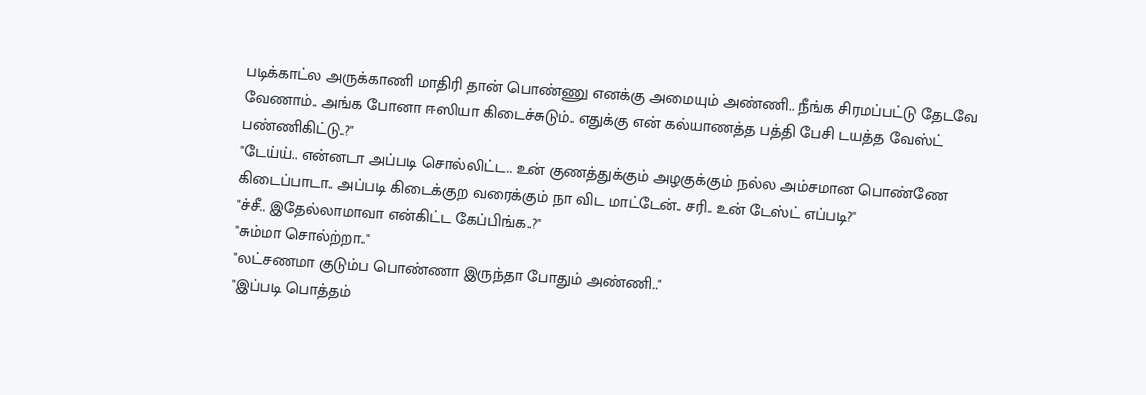படிக்காட்ல அருக்காணி மாதிரி தான் பொண்ணு எனக்கு அமையும் அண்ணி.. நீங்க சிரமப்பட்டு தேடவே வேணாம்.. அங்க போனா ஈஸியா கிடைச்சுடும்.. எதுக்கு என் கல்யாணத்த பத்தி பேசி டயத்த வேஸ்ட் பண்ணிகிட்டு..?"
"டேய்ய்.. என்னடா அப்படி சொல்லிட்ட.. உன் குணத்துக்கும் அழகுக்கும் நல்ல அம்சமான பொண்ணே கிடைப்பாடா.. அப்படி கிடைக்குற வரைக்கும் நா விட மாட்டேன்.. சரி.. உன் டேஸ்ட் எப்படி?"
"ச்சீ.. இதேல்லாமாவா என்கிட்ட கேப்பிங்க..?"
"சும்மா சொல்ற்றா.."
"லட்சணமா குடும்ப பொண்ணா இருந்தா போதும் அண்ணி.."
"இப்படி பொத்தம்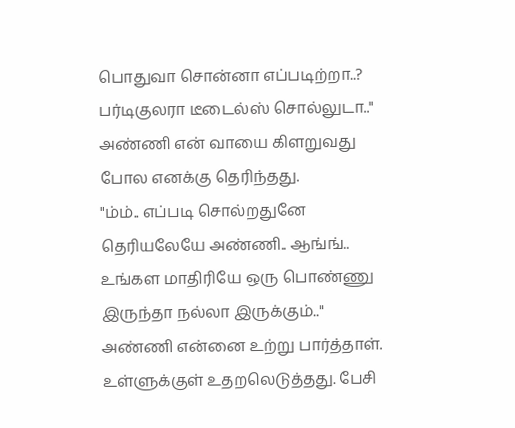பொதுவா சொன்னா எப்படிற்றா..? பர்டிகுலரா டீடைல்ஸ் சொல்லுடா.."
அண்ணி என் வாயை கிளறுவது போல எனக்கு தெரிந்தது.
"ம்ம்.. எப்படி சொல்றதுனே தெரியலேயே அண்ணி.. ஆங்ங்.. உங்கள மாதிரியே ஒரு பொண்ணு இருந்தா நல்லா இருக்கும்.."
அண்ணி என்னை உற்று பார்த்தாள். உள்ளுக்குள் உதறலெடுத்தது. பேசி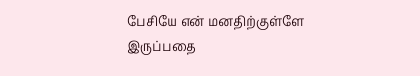பேசியே என் மனதிற்குள்ளே இருப்பதை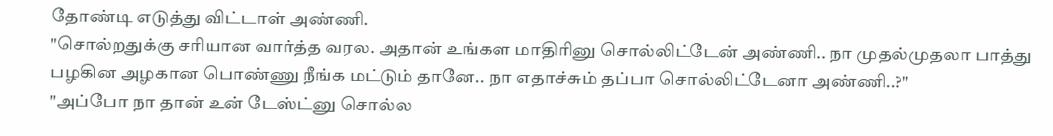தோண்டி எடுத்து விட்டாள் அண்ணி.
"சொல்றதுக்கு சரியான வார்த்த வரல. அதான் உங்கள மாதிரினு சொல்லிட்டேன் அண்ணி.. நா முதல்முதலா பாத்து பழகின அழகான பொண்ணு நீங்க மட்டும் தானே.. நா எதாச்சும் தப்பா சொல்லிட்டேனா அண்ணி..?"
"அப்போ நா தான் உன் டேஸ்ட்னு சொல்ல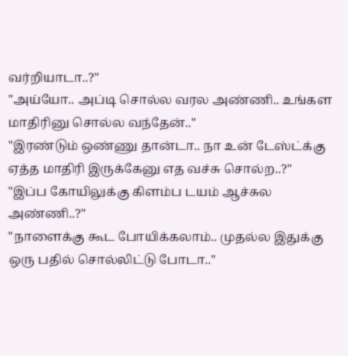வர்றியாடா..?"
"அய்யோ.. அப்டி சொல்ல வரல அண்ணி.. உங்கள மாதிரினு சொல்ல வந்தேன்.."
"இரண்டும் ஒண்ணு தான்டா.. நா உன் டேஸ்ட்க்கு ஏத்த மாதிரி இருக்கேனு எத வச்சு சொல்ற..?"
"இப்ப கோயிலுக்கு கிளம்ப டயம் ஆச்சுல அண்ணி..?"
"நாளைக்கு கூட போயிக்கலாம்.. முதல்ல இதுக்கு ஒரு பதில் சொல்லிட்டு போடா.."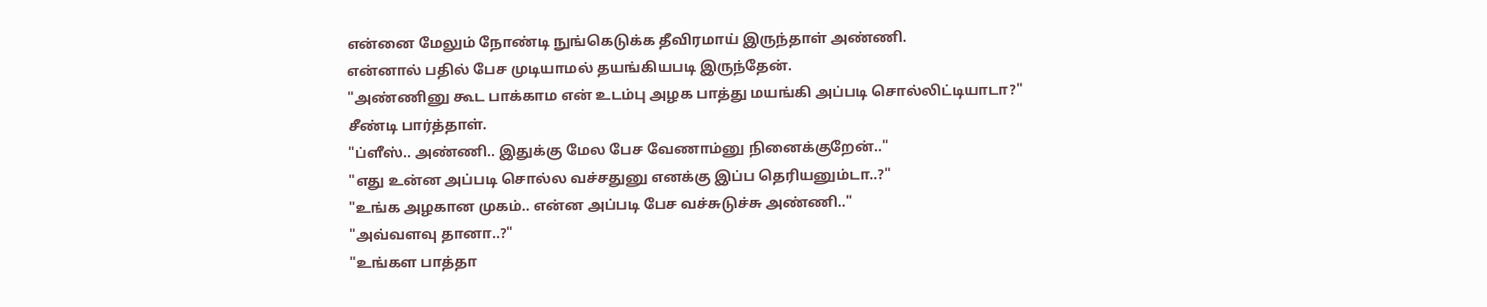என்னை மேலும் நோண்டி நுங்கெடுக்க தீவிரமாய் இருந்தாள் அண்ணி.
என்னால் பதில் பேச முடியாமல் தயங்கியபடி இருந்தேன்.
"அண்ணினு கூட பாக்காம என் உடம்பு அழக பாத்து மயங்கி அப்படி சொல்லிட்டியாடா?"
சீண்டி பார்த்தாள்.
"ப்ளீஸ்.. அண்ணி.. இதுக்கு மேல பேச வேணாம்னு நினைக்குறேன்.."
"எது உன்ன அப்படி சொல்ல வச்சதுனு எனக்கு இப்ப தெரியனும்டா..?"
"உங்க அழகான முகம்.. என்ன அப்படி பேச வச்சுடுச்சு அண்ணி.."
"அவ்வளவு தானா..?"
"உங்கள பாத்தா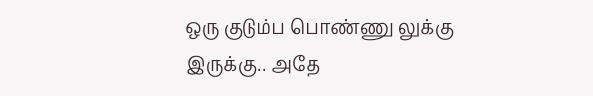ஒரு குடும்ப பொண்ணு லுக்கு இருக்கு.. அதே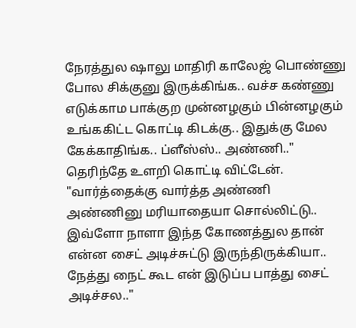நேரத்துல ஷாலு மாதிரி காலேஜ் பொண்ணு போல சிக்குனு இருக்கிங்க.. வச்ச கண்ணு எடுக்காம பாக்குற முன்னழகும் பின்னழகும் உங்ககிட்ட கொட்டி கிடக்கு.. இதுக்கு மேல கேக்காதிங்க.. ப்ளீஸ்ஸ்.. அண்ணி.."
தெரிந்தே உளறி கொட்டி விட்டேன்.
"வார்த்தைக்கு வார்த்த அண்ணி அண்ணினு மரியாதையா சொல்லிட்டு.. இவ்ளோ நாளா இந்த கோணத்துல தான் என்ன சைட் அடிச்சுட்டு இருந்திருக்கியா.. நேத்து நைட் கூட என் இடுப்ப பாத்து சைட் அடிச்சல.."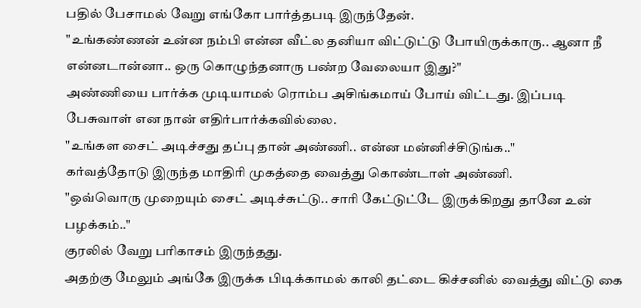பதில் பேசாமல் வேறு எங்கோ பார்த்தபடி இருந்தேன்.
"உங்கண்ணன் உன்ன நம்பி என்ன வீட்ல தனியா விட்டுட்டு போயிருக்காரு.. ஆனா நீ என்னடான்னா.. ஒரு கொழுந்தனாரு பண்ற வேலையா இது?"
அண்ணியை பார்க்க முடியாமல் ரொம்ப அசிங்கமாய் போய் விட்டது. இப்படி பேசுவாள் என நான் எதிர்பார்க்கவில்லை.
"உங்கள சைட் அடிச்சது தப்பு தான் அண்ணி.. என்ன மன்னிச்சிடுங்க.."
கர்வத்தோடு இருந்த மாதிரி முகத்தை வைத்து கொண்டாள் அண்ணி.
"ஒவ்வொரு முறையும் சைட் அடிச்சுட்டு.. சாரி கேட்டுட்டே இருக்கிறது தானே உன் பழக்கம்.."
குரலில் வேறு பரிகாசம் இருந்தது.
அதற்கு மேலும் அங்கே இருக்க பிடிக்காமல் காலி தட்டை கிச்சனில் வைத்து விட்டு கை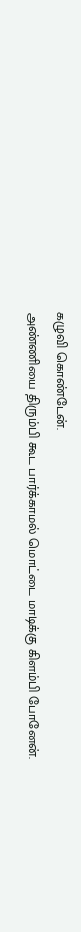கழுவி கொண்டேன்.
அண்ணியை திரும்பி கூட பார்க்காமல் மொட்டை மாடிக்கு கிளம்பி போனேன்.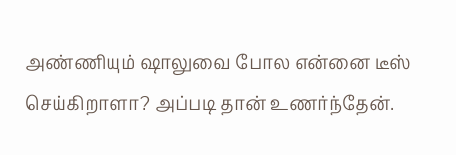அண்ணியும் ஷாலுவை போல என்னை டீஸ் செய்கிறாளா? அப்படி தான் உணர்ந்தேன்.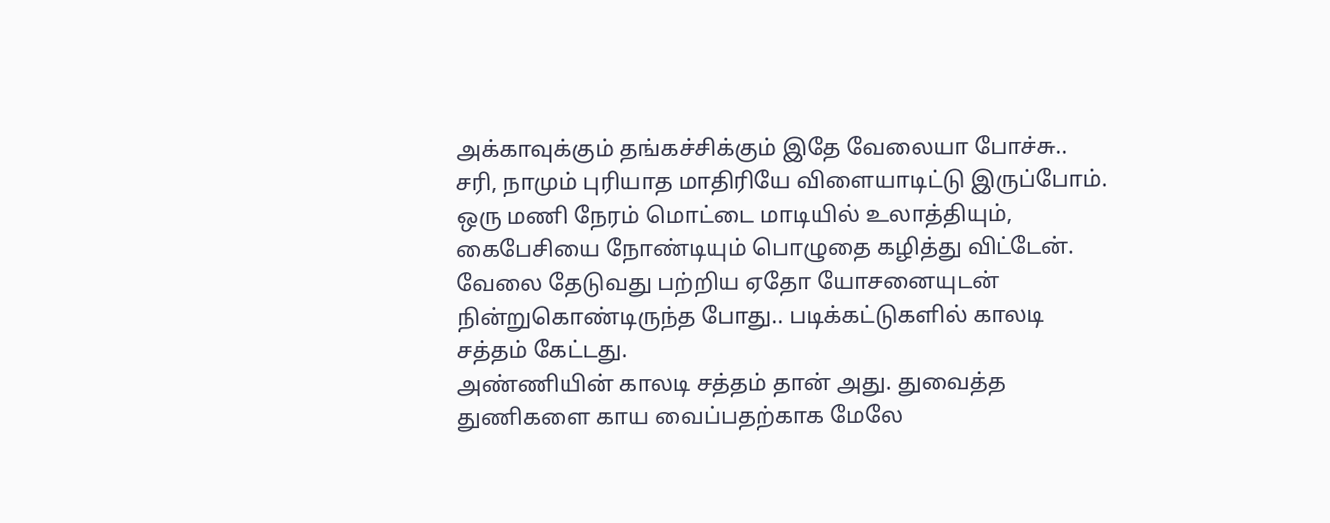அக்காவுக்கும் தங்கச்சிக்கும் இதே வேலையா போச்சு.. சரி, நாமும் புரியாத மாதிரியே விளையாடிட்டு இருப்போம்.
ஒரு மணி நேரம் மொட்டை மாடியில் உலாத்தியும், கைபேசியை நோண்டியும் பொழுதை கழித்து விட்டேன்.
வேலை தேடுவது பற்றிய ஏதோ யோசனையுடன் நின்றுகொண்டிருந்த போது.. படிக்கட்டுகளில் காலடி சத்தம் கேட்டது.
அண்ணியின் காலடி சத்தம் தான் அது. துவைத்த துணிகளை காய வைப்பதற்காக மேலே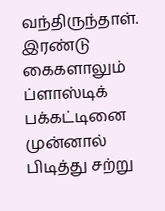வந்திருந்தாள்.
இரண்டு கைகளாலும் ப்ளாஸ்டிக் பக்கட்டினை முன்னால் பிடித்து சற்று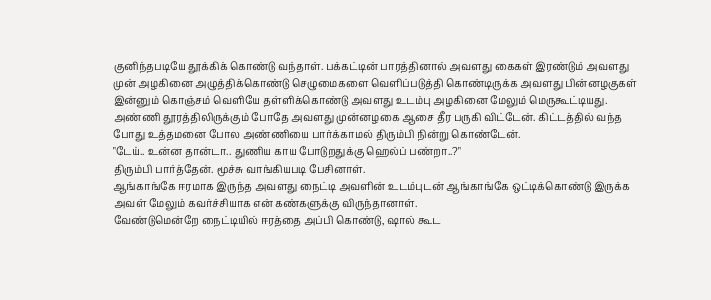குனிந்தபடியே தூக்கிக் கொண்டு வந்தாள். பக்கட்டின் பாரத்தினால் அவளது கைகள் இரண்டும் அவளது முன் அழகினை அழுத்திக்கொண்டு செழுமைகளை வெளிப்படுத்தி கொண்டிருக்க அவளது பின்னழகுகள் இன்னும் கொஞ்சம் வெளியே தள்ளிக்கொண்டு அவளது உடம்பு அழகினை மேலும் மெருகூட்டியது.
அண்ணி தூரத்திலிருக்கும் போதே அவளது முன்னழகை ஆசை தீர பருகி விட்டேன். கிட்டத்தில் வந்த போது உத்தமனை போல அண்ணியை பார்க்காமல் திரும்பி நின்று கொண்டேன்.
"டேய்.. உன்ன தான்டா.. துணிய காய போடுறதுக்கு ஹெல்ப் பண்றா..?"
திரும்பி பார்த்தேன். மூச்சு வாங்கியபடி பேசினாள்.
ஆங்காங்கே ஈரமாக இருந்த அவளது நைட்டி அவளின் உடம்புடன் ஆங்காங்கே ஒட்டிக்கொண்டு இருக்க அவள் மேலும் கவர்ச்சியாக என் கண்களுக்கு விருந்தானாள்.
வேண்டுமென்றே நைட்டியில் ஈரத்தை அப்பி கொண்டு, ஷால் கூட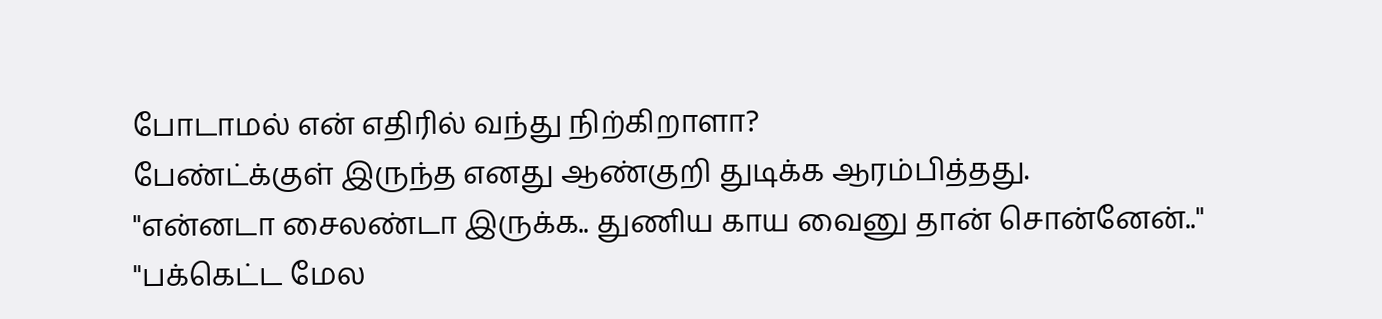போடாமல் என் எதிரில் வந்து நிற்கிறாளா?
பேண்ட்க்குள் இருந்த எனது ஆண்குறி துடிக்க ஆரம்பித்தது.
"என்னடா சைலண்டா இருக்க.. துணிய காய வைனு தான் சொன்னேன்.."
"பக்கெட்ட மேல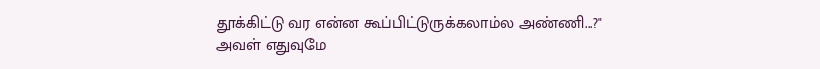தூக்கிட்டு வர என்ன கூப்பிட்டுருக்கலாம்ல அண்ணி...?"
அவள் எதுவுமே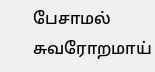பேசாமல் சுவரோறமாய்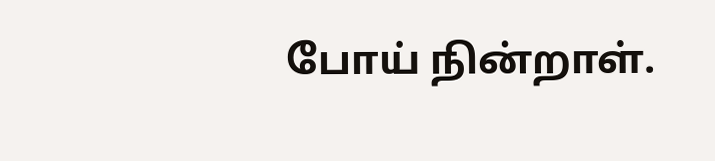போய் நின்றாள்.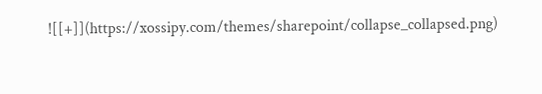![[+]](https://xossipy.com/themes/sharepoint/collapse_collapsed.png)